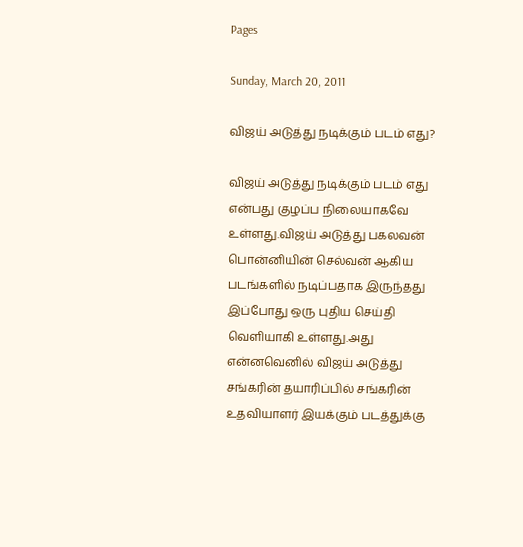Pages

Sunday, March 20, 2011

விஜய் அடுத்து நடிக்கும் படம் எது?

விஜய் அடுத்து நடிக்கும் படம் எது என்பது குழப்ப நிலையாகவே உள்ளது.விஜய் அடுத்து பகலவன் பொன்னியின் செல்வன் ஆகிய படங்களில் நடிப்பதாக இருந்தது இப்போது ஒரு புதிய செய்தி வெளியாகி உள்ளது.அது என்னவெனில் விஜய் அடுத்து சங்கரின் தயாரிப்பில் சங்கரின் உதவியாளர் இயக்கும் படத்துக்கு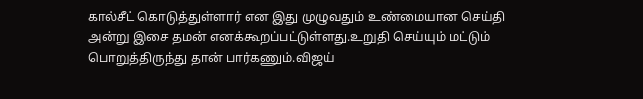கால்சீட் கொடுத்துள்ளார் என இது முழுவதும் உண்மையான செய்தி அன்று இசை தமன் எனக்கூறப்பட்டுள்ளது.உறுதி செய்யும் மட்டும் பொறுத்திருந்து தான் பார்கணும்.விஜய்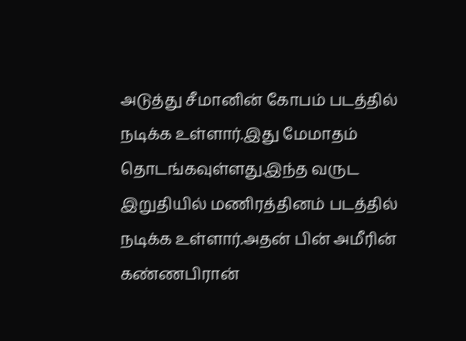அடுத்து சீமானின் கோபம் படத்தில் நடிக்க உள்ளார்.இது மேமாதம் தொடங்கவுள்ளது.இந்த வருட இறுதியில் மணிரத்தினம் படத்தில் நடிக்க உள்ளார்.அதன் பின் அமீரின் கண்ணபிரான்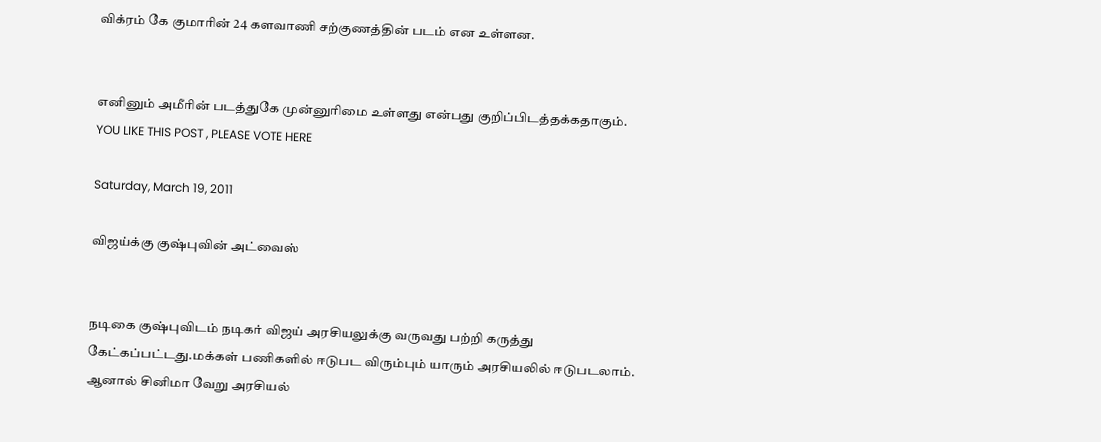விக்ரம் கே குமாரின் 24 களவாணி சற்குணத்தின் படம் என உள்ளன.


எனினும் அமீரின் படத்துகே முன்னுரிமை உள்ளது என்பது குறிப்பிடத்தக்கதாகும்.
YOU LIKE THIS POST , PLEASE VOTE HERE

Saturday, March 19, 2011

விஜய்க்கு குஷ்புவின் அட்வைஸ்


நடிகை குஷ்புவிடம் நடிகர் விஜய் அரசியலுக்கு வருவது பற்றி கருத்து கேட்கப்பட்டது.மக்கள் பணிகளில் ஈடுபட விரும்பும் யாரும் அரசியலில் ஈடுபடலாம். ஆனால் சினிமா வேறு அரசியல்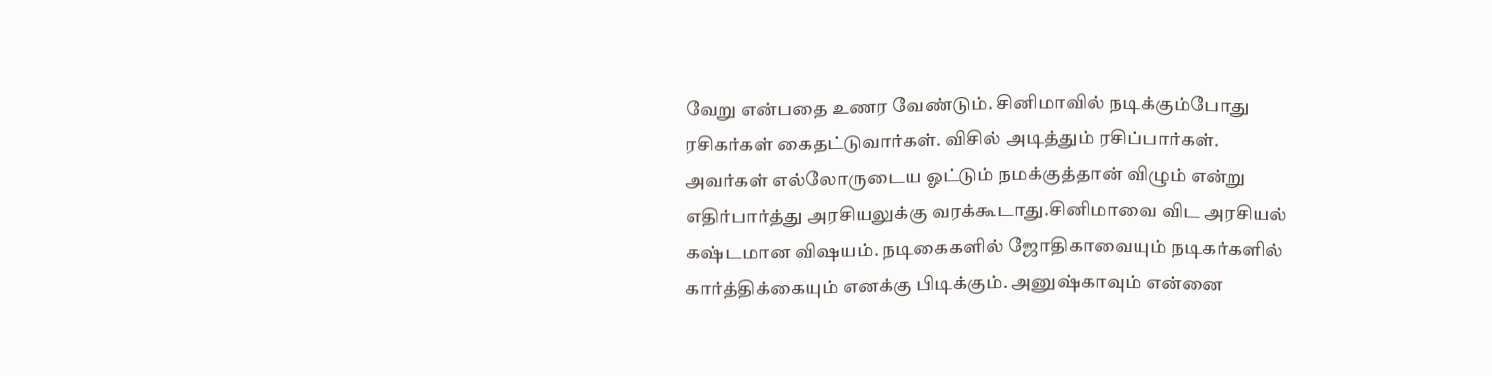வேறு என்பதை உணர வேண்டும். சினிமாவில் நடிக்கும்போது ரசிகர்கள் கைதட்டுவார்கள். விசில் அடித்தும் ரசிப்பார்கள். அவர்கள் எல்லோருடைய ஓட்டும் நமக்குத்தான் விழும் என்று எதிர்பார்த்து அரசியலுக்கு வரக்கூடாது.சினிமாவை விட அரசியல் கஷ்டமான விஷயம். நடிகைகளில் ஜோதிகாவையும் நடிகர்களில் கார்த்திக்கையும் எனக்கு பிடிக்கும். அனுஷ்காவும் என்னை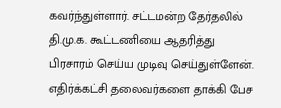கவர்ந்துள்ளார். சட்டமன்ற தேர்தலில் தி.மு.க. கூட்டணியை ஆதரித்து பிரசாரம் செய்ய முடிவு செய்துள்ளேன். எதிர்க்கட்சி தலைவர்களை தாக்கி பேச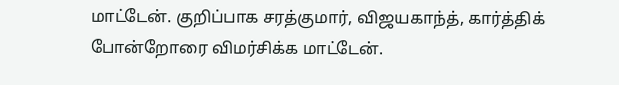மாட்டேன். குறிப்பாக சரத்குமார், விஜயகாந்த், கார்த்திக் போன்றோரை விமர்சிக்க மாட்டேன்.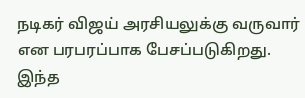நடிகர் விஜய் அரசியலுக்கு வருவார் என பரபரப்பாக பேசப்படுகிறது. இந்த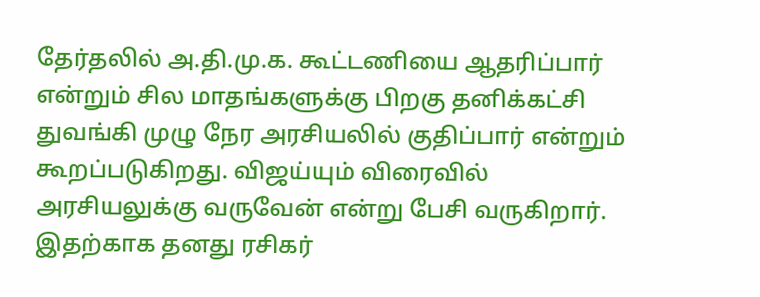தேர்தலில் அ.தி.மு.க. கூட்டணியை ஆதரிப்பார் என்றும் சில மாதங்களுக்கு பிறகு தனிக்கட்சி துவங்கி முழு நேர அரசியலில் குதிப்பார் என்றும் கூறப்படுகிறது. விஜய்யும் விரைவில் அரசியலுக்கு வருவேன் என்று பேசி வருகிறார். இதற்காக தனது ரசிகர்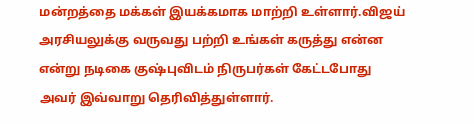மன்றத்தை மக்கள் இயக்கமாக மாற்றி உள்ளார்.விஜய் அரசியலுக்கு வருவது பற்றி உங்கள் கருத்து என்ன என்று நடிகை குஷ்புவிடம் நிருபர்கள் கேட்டபோது அவர் இவ்வாறு தெரிவித்துள்ளார்.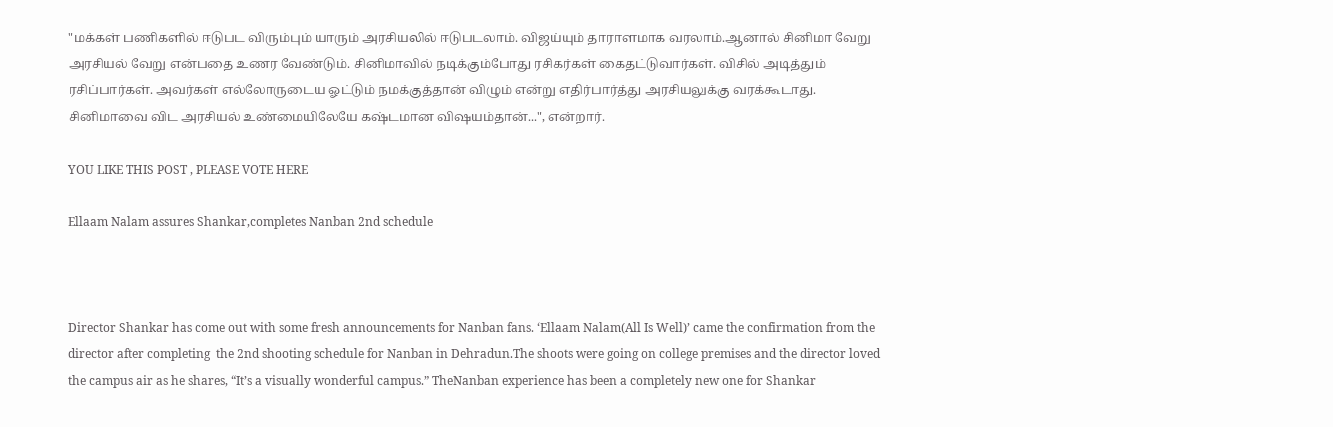"மக்கள் பணிகளில் ஈடுபட விரும்பும் யாரும் அரசியலில் ஈடுபடலாம். விஜய்யும் தாராளமாக வரலாம்.ஆனால் சினிமா வேறு அரசியல் வேறு என்பதை உணர வேண்டும். சினிமாவில் நடிக்கும்போது ரசிகர்கள் கைதட்டுவார்கள். விசில் அடித்தும் ரசிப்பார்கள். அவர்கள் எல்லோருடைய ஓட்டும் நமக்குத்தான் விழும் என்று எதிர்பார்த்து அரசியலுக்கு வரக்கூடாது. சினிமாவை விட அரசியல் உண்மையிலேயே கஷ்டமான விஷயம்தான்...", என்றார்.

YOU LIKE THIS POST , PLEASE VOTE HERE

Ellaam Nalam assures Shankar,completes Nanban 2nd schedule



Director Shankar has come out with some fresh announcements for Nanban fans. ‘Ellaam Nalam(All Is Well)’ came the confirmation from the director after completing  the 2nd shooting schedule for Nanban in Dehradun.The shoots were going on college premises and the director loved the campus air as he shares, “It’s a visually wonderful campus.” TheNanban experience has been a completely new one for Shankar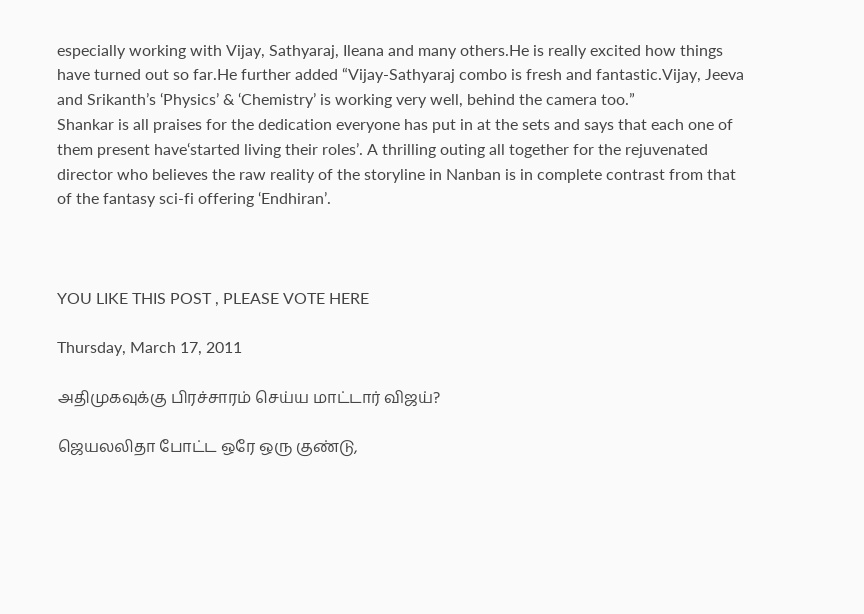especially working with Vijay, Sathyaraj, Ileana and many others.He is really excited how things have turned out so far.He further added “Vijay-Sathyaraj combo is fresh and fantastic.Vijay, Jeeva and Srikanth’s ‘Physics’ & ‘Chemistry’ is working very well, behind the camera too.”
Shankar is all praises for the dedication everyone has put in at the sets and says that each one of them present have‘started living their roles’. A thrilling outing all together for the rejuvenated director who believes the raw reality of the storyline in Nanban is in complete contrast from that of the fantasy sci-fi offering ‘Endhiran’.



YOU LIKE THIS POST , PLEASE VOTE HERE

Thursday, March 17, 2011

அதிமுகவுக்கு பிரச்சாரம் செய்ய மாட்டார் விஜய்?

ஜெயலலிதா போட்ட ஒரே ஒரு குண்டு,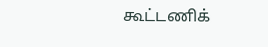கூட்டணிக்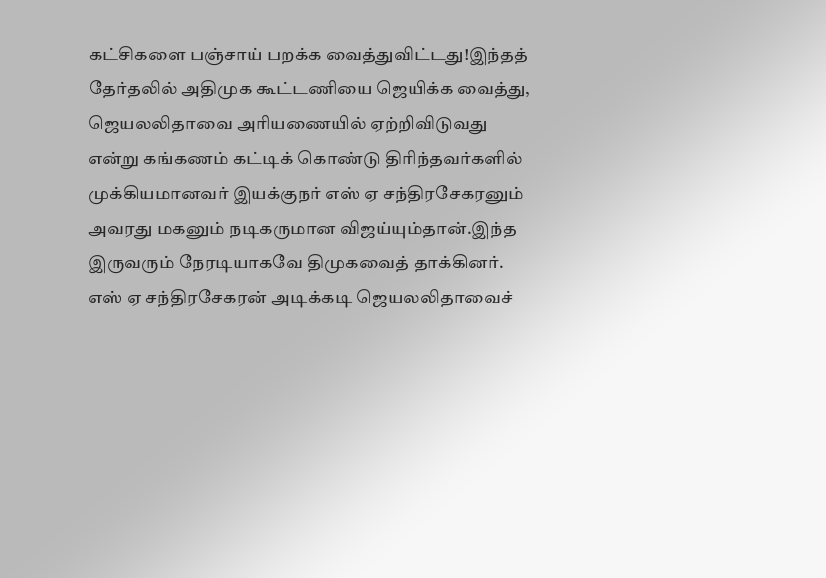கட்சிகளை பஞ்சாய் பறக்க வைத்துவிட்டது!இந்தத் தேர்தலில் அதிமுக கூட்டணியை ஜெயிக்க வைத்து, ஜெயலலிதாவை அரியணையில் ஏற்றிவிடுவது என்று கங்கணம் கட்டிக் கொண்டு திரிந்தவர்களில் முக்கியமானவர் இயக்குநர் எஸ் ஏ சந்திரசேகரனும் அவரது மகனும் நடிகருமான விஜய்யும்தான்.இந்த இருவரும் நேரடியாகவே திமுகவைத் தாக்கினர். எஸ் ஏ சந்திரசேகரன் அடிக்கடி ஜெயலலிதாவைச்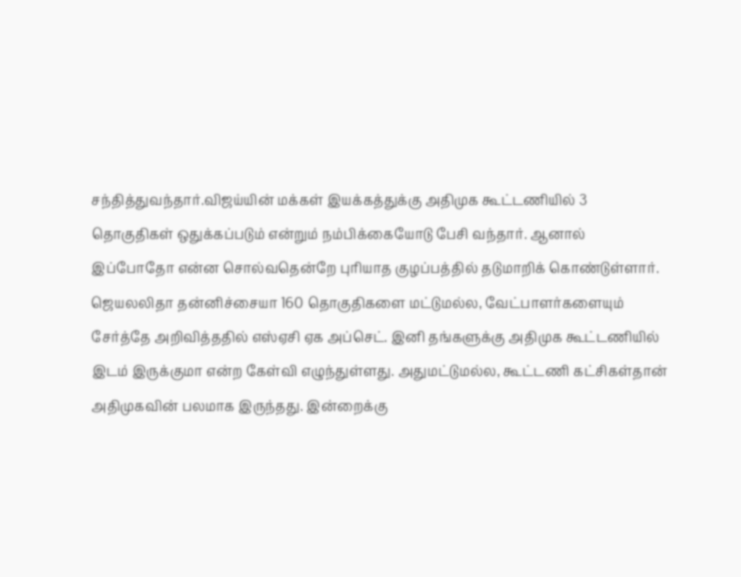சந்தித்துவந்தார்.விஜய்யின் மக்கள் இயக்கத்துக்கு அதிமுக கூட்டணியில் 3 தொகுதிகள் ஒதுக்கப்படும் என்றும் நம்பிக்கையோடு பேசி வந்தார். ஆனால் இப்போதோ என்ன சொல்வதென்றே புரியாத குழப்பத்தில் தடுமாறிக் கொண்டுள்ளார்.
ஜெயலலிதா தன்னிச்சையா 160 தொகுதிகளை மட்டுமல்ல, வேட்பாளர்களையும் சேர்த்தே அறிவித்ததில் எஸ்ஏசி ஏக அப்செட். இனி தங்களுக்கு அதிமுக கூட்டணியில் இடம் இருக்குமா என்ற கேள்வி எழுந்துள்ளது. அதுமட்டுமல்ல, கூட்டணி கட்சிகள்தான் அதிமுகவின் பலமாக இருந்தது. இன்றைக்கு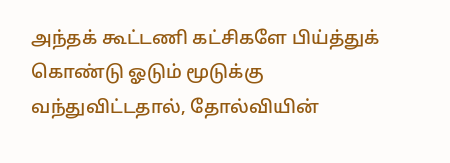அந்தக் கூட்டணி கட்சிகளே பிய்த்துக் கொண்டு ஓடும் மூடுக்கு வந்துவிட்டதால், தோல்வியின்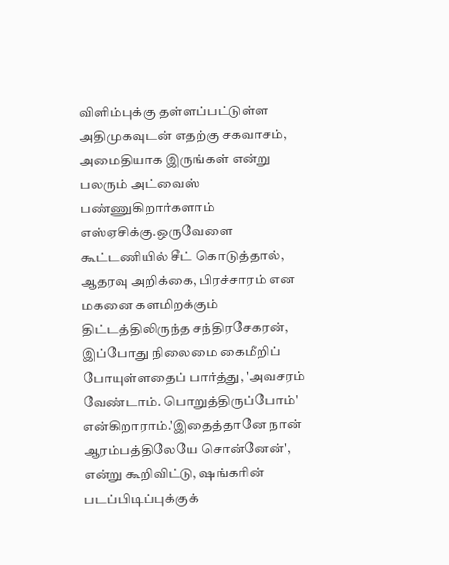விளிம்புக்கு தள்ளப்பட்டுள்ள அதிமுகவுடன் எதற்கு சகவாசம், அமைதியாக இருங்கள் என்று பலரும் அட்வைஸ் பண்ணுகிறார்களாம் எஸ்ஏசிக்கு.ஒருவேளை கூட்டணியில் சீட் கொடுத்தால், ஆதரவு அறிக்கை, பிரச்சாரம் என மகனை களமிறக்கும் திட்டத்திலிருந்த சந்திரசேகரன், இப்போது நிலைமை கைமீறிப் போயுள்ளதைப் பார்த்து, 'அவசரம் வேண்டாம். பொறுத்திருப்போம்' என்கிறாராம்.'இதைத்தானே நான் ஆரம்பத்திலேயே சொன்னேன்', என்று கூறிவிட்டு, ஷங்கரின் படப்பிடிப்புக்குக்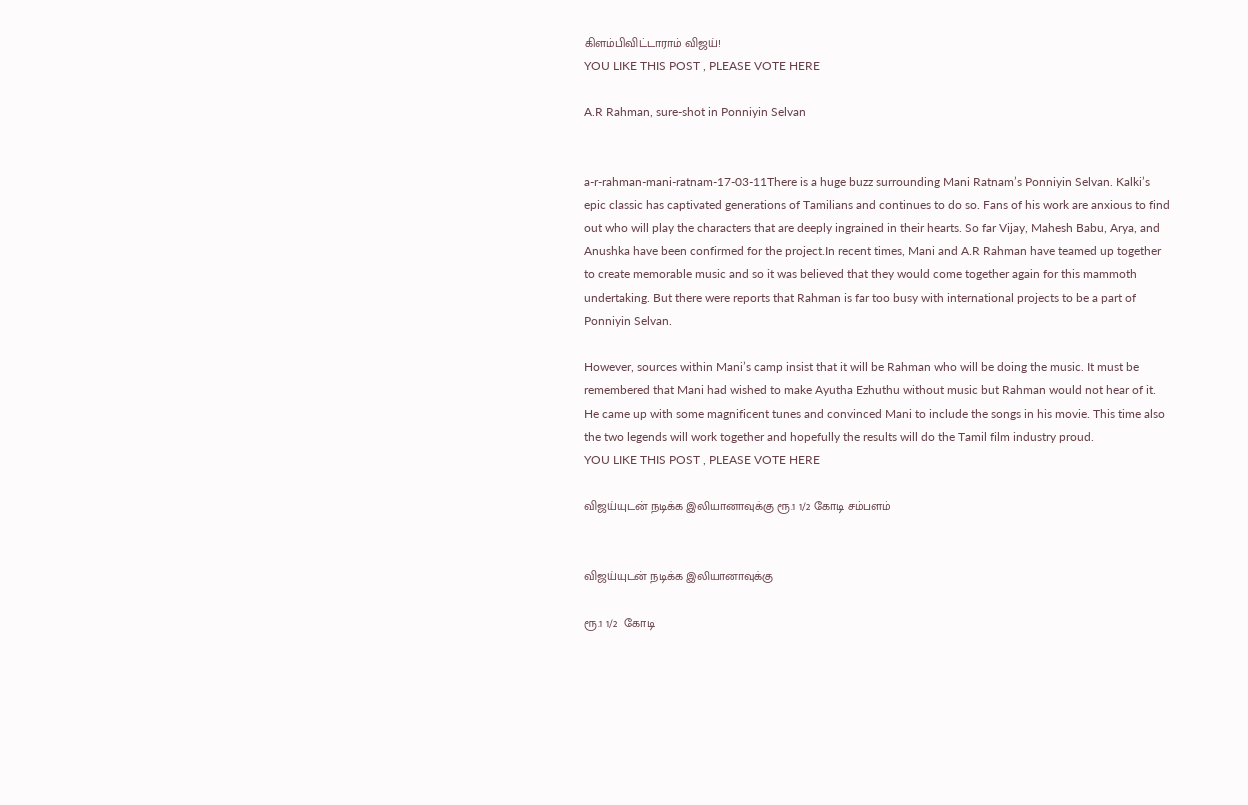கிளம்பிவிட்டாராம் விஜய்!
YOU LIKE THIS POST , PLEASE VOTE HERE

A.R Rahman, sure-shot in Ponniyin Selvan


a-r-rahman-mani-ratnam-17-03-11There is a huge buzz surrounding Mani Ratnam’s Ponniyin Selvan. Kalki’s epic classic has captivated generations of Tamilians and continues to do so. Fans of his work are anxious to find out who will play the characters that are deeply ingrained in their hearts. So far Vijay, Mahesh Babu, Arya, and Anushka have been confirmed for the project.In recent times, Mani and A.R Rahman have teamed up together to create memorable music and so it was believed that they would come together again for this mammoth undertaking. But there were reports that Rahman is far too busy with international projects to be a part of Ponniyin Selvan.

However, sources within Mani’s camp insist that it will be Rahman who will be doing the music. It must be remembered that Mani had wished to make Ayutha Ezhuthu without music but Rahman would not hear of it. He came up with some magnificent tunes and convinced Mani to include the songs in his movie. This time also the two legends will work together and hopefully the results will do the Tamil film industry proud.
YOU LIKE THIS POST , PLEASE VOTE HERE

விஜய்யுடன் நடிக்க இலியானாவுக்கு ரூ.1 1/2 கோடி சம்பளம்


விஜய்யுடன் நடிக்க இலியானாவுக்கு

ரூ.1 1/2  கோடி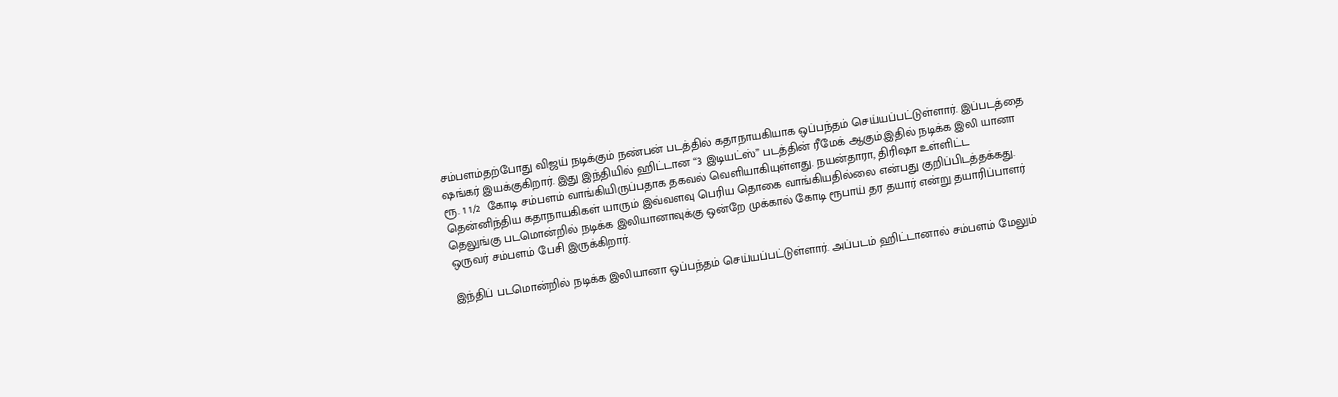சம்பளம்தற்போது விஜய் நடிக்கும் நண்பன் படத்தில் கதாநாயகியாக ஒப்பந்தம் செய்யப்பட்டுள்ளார். இப்படத்தை ஷங்கர் இயக்குகிறார். இது இந்தியில் ஹிட்டான “3 இடியட்ஸ்” படத்தின் ரீமேக் ஆகும்.இதில் நடிக்க இலி யானா ரூ. 1 1/2  கோடி சம்பளம் வாங்கியிருப்பதாக தகவல் வெளியாகியுள்ளது. நயன்தாரா, திரிஷா உள்ளிட்ட தென்னிந்திய கதாநாயகிகள் யாரும் இவ்வளவு பெரிய தொகை வாங்கியதில்லை என்பது குறிப்பிடத்தக்கது.
தெலுங்கு படமொன்றில் நடிக்க இலியானாவுக்கு ஒன்றே முக்கால் கோடி ரூபாய் தர தயார் என்று தயாரிப்பாளர் ஒருவர் சம்பளம் பேசி இருக்கிறார்.

இந்திப் படமொன்றில் நடிக்க இலியானா ஒப்பந்தம் செய்யப்பட்டுள்ளார். அப்படம் ஹிட்டானால் சம்பளம் மேலும்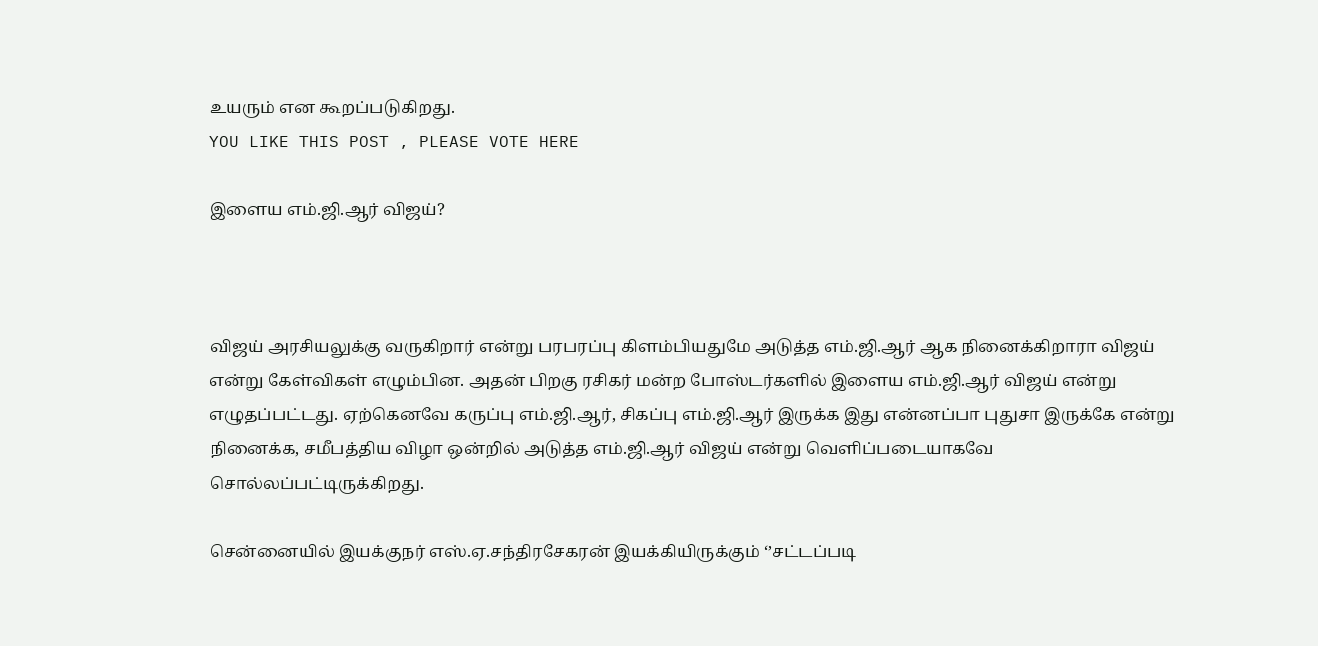உயரும் என கூறப்படுகிறது.
YOU LIKE THIS POST , PLEASE VOTE HERE

இளைய எம்.ஜி.ஆர் விஜய்?



விஜய் அரசியலுக்கு வருகிறார் என்று பரபரப்பு கிளம்பியதுமே அடுத்த எம்.ஜி.ஆர் ஆக நினைக்கிறாரா விஜய் என்று கேள்விகள் எழும்பின. அதன் பிறகு ரசிகர் மன்ற போஸ்டர்களில் இளைய எம்.ஜி.ஆர் விஜய் என்று எழுதப்பட்டது. ஏற்கெனவே கருப்பு எம்.ஜி.ஆர், சிகப்பு எம்.ஜி.ஆர் இருக்க இது என்னப்பா புதுசா இருக்கே என்று நினைக்க, சமீபத்திய விழா ஒன்றில் அடுத்த எம்.ஜி.ஆர் விஜய் என்று வெளிப்படையாகவே சொல்லப்பட்டிருக்கிறது.

சென்னையில் இயக்குநர் எஸ்.ஏ.சந்திரசேகரன் இயக்கியிருக்கும் ‘’சட்டப்படி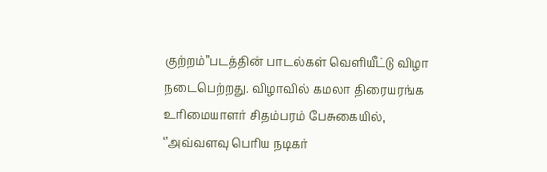குற்றம்’’படத்தின் பாடல்கள் வெளியீட்டு விழா நடைபெற்றது. விழாவில் கமலா திரையரங்க உரிமையாளர் சிதம்பரம் பேசுகையில்,   ‘’அவ்வளவு பெரிய நடிகர்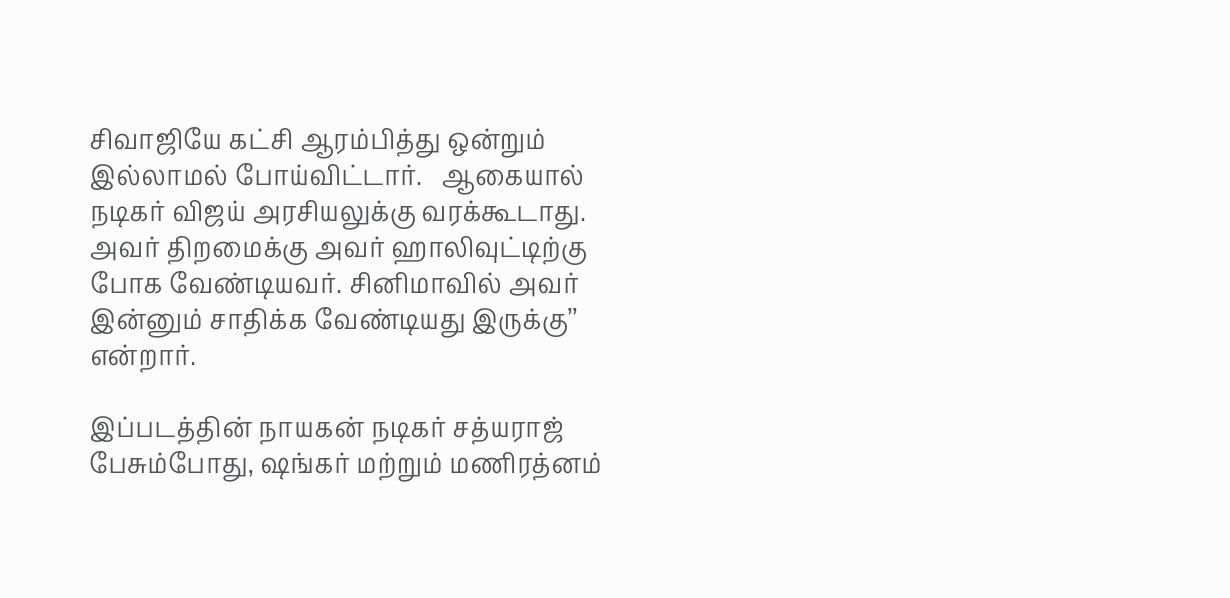சிவாஜியே கட்சி ஆரம்பித்து ஒன்றும் இல்லாமல் போய்விட்டார்.   ஆகையால் நடிகர் விஜய் அரசியலுக்கு வரக்கூடாது. அவர் திறமைக்கு அவர் ஹாலிவுட்டிற்கு போக வேண்டியவர். சினிமாவில் அவர் இன்னும் சாதிக்க வேண்டியது இருக்கு’’ என்றார்.

இப்படத்தின் நாயகன் நடிகர் சத்யராஜ் பேசும்போது, ஷங்கர் மற்றும் மணிரத்னம்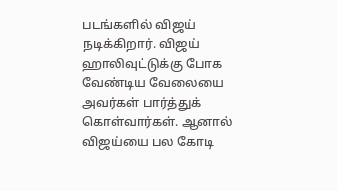படங்களில் விஜய் நடிக்கிறார். விஜய் ஹாலிவுட்டுக்கு போக வேண்டிய வேலையை அவர்கள் பார்த்துக் கொள்வார்கள். ஆனால் விஜய்யை பல கோடி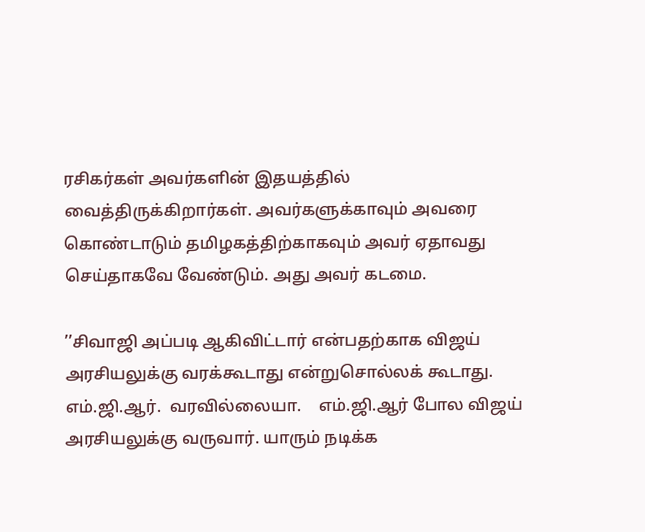ரசிகர்கள் அவர்களின் இதயத்தில் வைத்திருக்கிறார்கள். அவர்களுக்காவும் அவரை கொண்டாடும் தமிழகத்திற்காகவும் அவர் ஏதாவது செய்தாகவே வேண்டும். அது அவர் கடமை.

’’சிவாஜி அப்படி ஆகிவிட்டார் என்பதற்காக விஜய் அரசியலுக்கு வரக்கூடாது என்றுசொல்லக் கூடாது.   எம்.ஜி.ஆர்.  வரவில்லையா.    எம்.ஜி.ஆர் போல விஜய் அரசியலுக்கு வருவார். யாரும் நடிக்க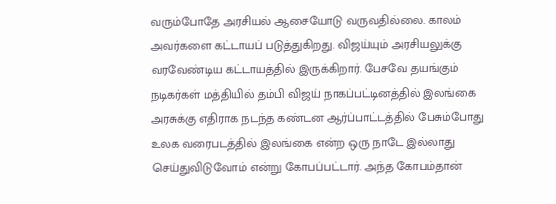வரும்போதே அரசியல் ஆசையோடு வருவதில்லை. காலம் அவர்களை கட்டாயப் படுத்துகிறது. விஜய்யும் அரசியலுக்கு வரவேண்டிய கட்டாயத்தில் இருக்கிறார். பேசவே தயங்கும் நடிகர்கள் மத்தியில் தம்பி விஜய் நாகப்பட்டினத்தில் இலங்கை அரசுக்கு எதிராக நடந்த கண்டன ஆர்ப்பாட்டத்தில் பேசும்போது உலக வரைபடத்தில் இலங்கை என்ற ஒரு நாடே இல்லாது செய்துவிடுவோம் என்று கோபப்பட்டார். அந்த கோபம்தான்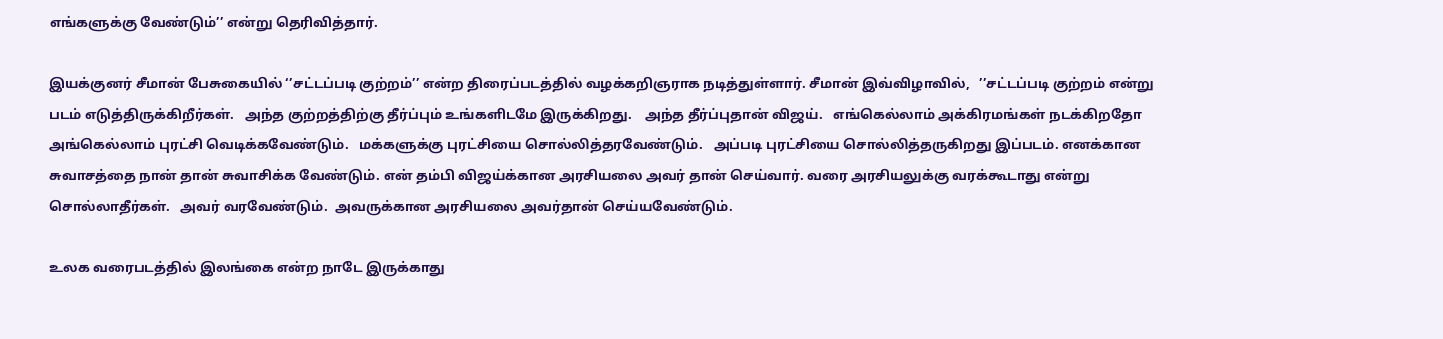எங்களுக்கு வேண்டும்’’ என்று தெரிவித்தார்.

இயக்குனர் சீமான் பேசுகையில் ‘’சட்டப்படி குற்றம்’’ என்ற திரைப்படத்தில் வழக்கறிஞராக நடித்துள்ளார். சீமான் இவ்விழாவில்,   ’’சட்டப்படி குற்றம் என்று படம் எடுத்திருக்கிறீர்கள்.   அந்த குற்றத்திற்கு தீர்ப்பும் உங்களிடமே இருக்கிறது.    அந்த தீர்ப்புதான் விஜய்.   எங்கெல்லாம் அக்கிரமங்கள் நடக்கிறதோ அங்கெல்லாம் புரட்சி வெடிக்கவேண்டும்.   மக்களுக்கு புரட்சியை சொல்லித்தரவேண்டும்.   அப்படி புரட்சியை சொல்லித்தருகிறது இப்படம். எனக்கான சுவாசத்தை நான் தான் சுவாசிக்க வேண்டும். என் தம்பி விஜய்க்கான அரசியலை அவர் தான் செய்வார். வரை அரசியலுக்கு வரக்கூடாது என்று சொல்லாதீர்கள்.   அவர் வரவேண்டும்.  அவருக்கான அரசியலை அவர்தான் செய்யவேண்டும்.

உலக வரைபடத்தில் இலங்கை என்ற நாடே இருக்காது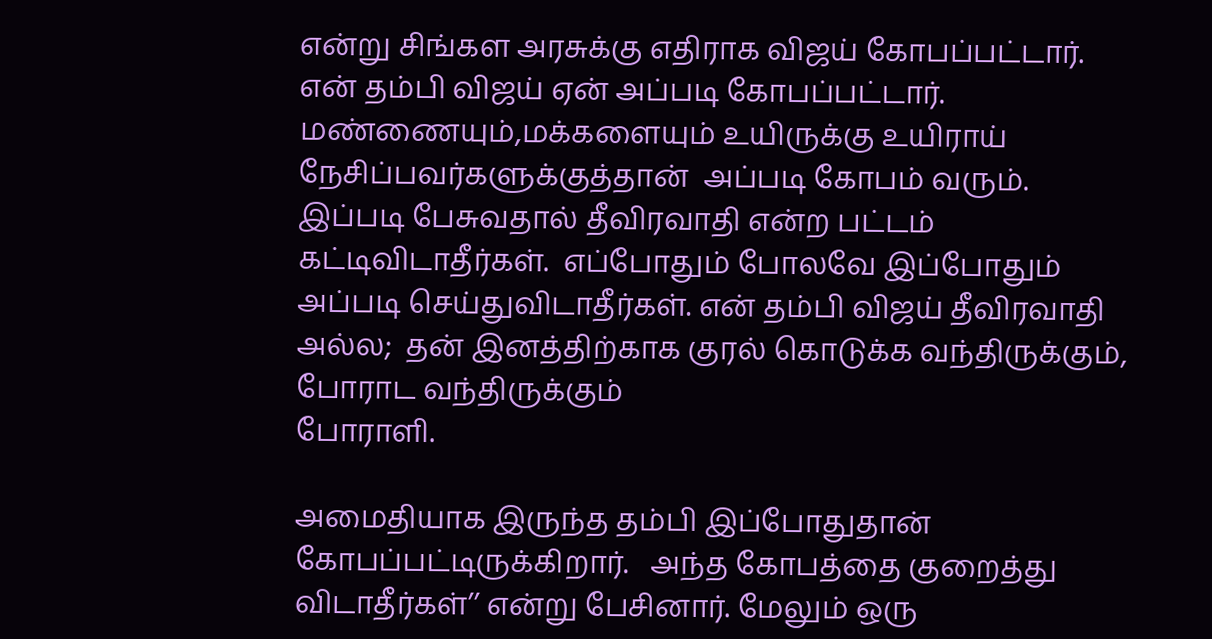என்று சிங்கள அரசுக்கு எதிராக விஜய் கோபப்பட்டார்.   என் தம்பி விஜய் ஏன் அப்படி கோபப்பட்டார்.  மண்ணையும்,மக்களையும் உயிருக்கு உயிராய் நேசிப்பவர்களுக்குத்தான்  அப்படி கோபம் வரும்.   இப்படி பேசுவதால் தீவிரவாதி என்ற பட்டம் கட்டிவிடாதீர்கள்.  எப்போதும் போலவே இப்போதும் அப்படி செய்துவிடாதீர்கள். என் தம்பி விஜய் தீவிரவாதி அல்ல;  தன் இனத்திற்காக குரல் கொடுக்க வந்திருக்கும், போராட வந்திருக்கும்
போராளி.

அமைதியாக இருந்த தம்பி இப்போதுதான் கோபப்பட்டிருக்கிறார்.   அந்த கோபத்தை குறைத்து விடாதீர்கள்’’ என்று பேசினார். மேலும் ஒரு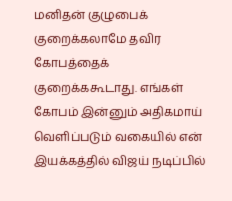மனிதன் குழுபைக் குறைக்கலாமே தவிர கோபத்தைக் குறைக்ககூடாது. எங்கள் கோபம் இன்னும் அதிகமாய் வெளிப்படும் வகையில் என் இயக்கத்தில் விஜய் நடிப்பில்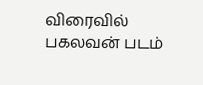விரைவில் பகலவன் படம்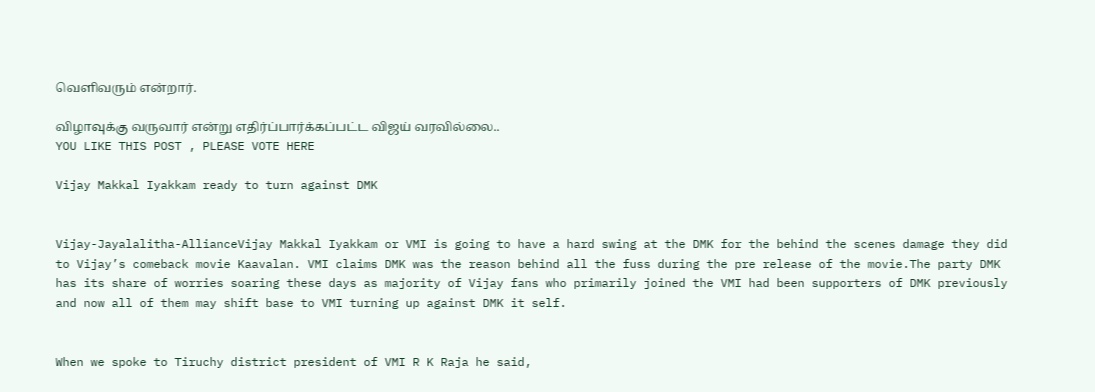வெளிவரும் என்றார்.

விழாவுக்கு வருவார் என்று எதிர்ப்பார்க்கப்பட்ட விஜய் வரவில்லை..
YOU LIKE THIS POST , PLEASE VOTE HERE

Vijay Makkal Iyakkam ready to turn against DMK


Vijay-Jayalalitha-AllianceVijay Makkal Iyakkam or VMI is going to have a hard swing at the DMK for the behind the scenes damage they did to Vijay’s comeback movie Kaavalan. VMI claims DMK was the reason behind all the fuss during the pre release of the movie.The party DMK has its share of worries soaring these days as majority of Vijay fans who primarily joined the VMI had been supporters of DMK previously and now all of them may shift base to VMI turning up against DMK it self.


When we spoke to Tiruchy district president of VMI R K Raja he said,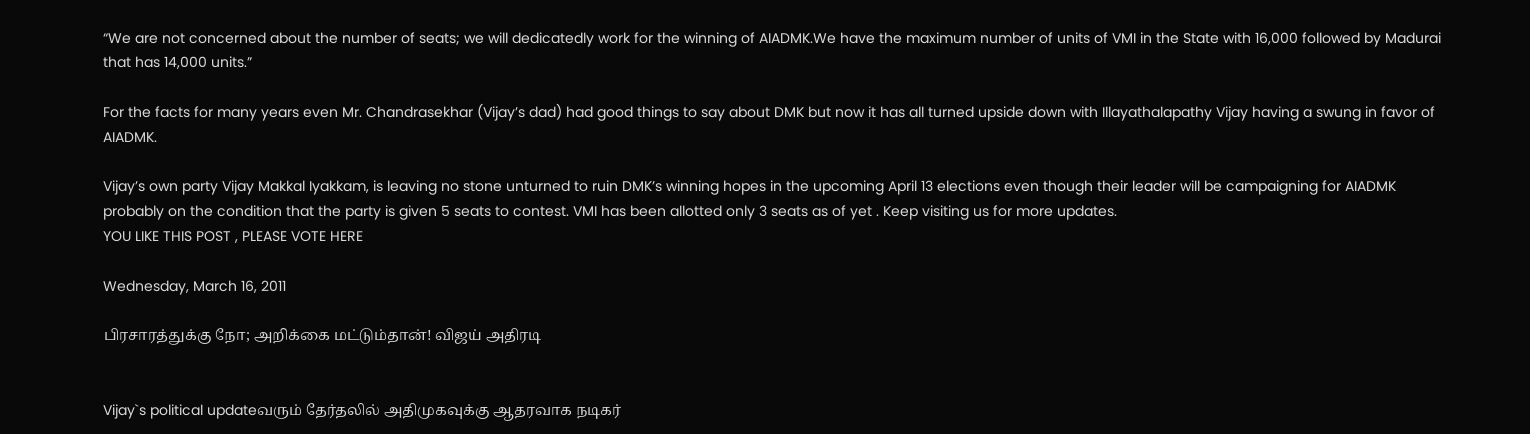“We are not concerned about the number of seats; we will dedicatedly work for the winning of AIADMK.We have the maximum number of units of VMI in the State with 16,000 followed by Madurai that has 14,000 units.”

For the facts for many years even Mr. Chandrasekhar (Vijay’s dad) had good things to say about DMK but now it has all turned upside down with Illayathalapathy Vijay having a swung in favor of AIADMK.

Vijay’s own party Vijay Makkal Iyakkam, is leaving no stone unturned to ruin DMK’s winning hopes in the upcoming April 13 elections even though their leader will be campaigning for AIADMK probably on the condition that the party is given 5 seats to contest. VMI has been allotted only 3 seats as of yet . Keep visiting us for more updates.
YOU LIKE THIS POST , PLEASE VOTE HERE

Wednesday, March 16, 2011

பிரசாரத்துக்கு நோ; அறிக்கை மட்டும்தான்! விஜய் அதிரடி


Vijay`s political updateவரும் தேர்தலில் அதிமுகவுக்கு ஆதரவாக நடிகர்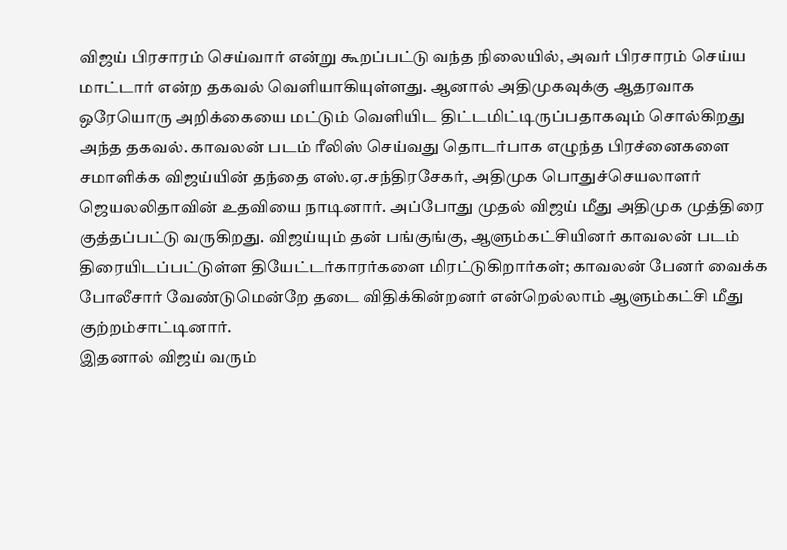விஜய் பிரசாரம் செய்வார் என்று கூறப்பட்டு வந்த நிலையில், அவர் பிரசாரம் செய்ய மாட்டார் என்ற தகவல் வெளியாகியுள்ளது. ஆனால் அதிமுகவுக்கு ஆதரவாக ஒ‌ரேயொரு அறிக்கையை மட்டும் வெளியிட திட்டமிட்டிருப்பதாகவும் சொல்கிறது அந்த தகவல். காவலன் படம் ரீலிஸ் செய்வது தொடர்பாக எழுந்த பிரச்னைகளை சமாளிக்க விஜய்யின் தந்தை எஸ்.ஏ.சந்திரசேகர், அதிமுக பொதுச்செயலாளர் ஜெயலலிதாவின் உதவியை நாடினார். அப்போது முதல் விஜய் மீது அதிமுக முத்திரை குத்தப்பட்டு வருகிறது. விஜய்யும் தன் பங்குங்கு, ஆளும்கட்சியினர் காவலன் படம் திரையிடப்பட்டுள்ள தியேட்டர்காரர்களை மிரட்டுகிறார்கள்; காவலன் பேனர் வைக்க போலீசார் வேண்டுமென்றே தடை விதிக்கின்றனர் என்றெல்லாம் ஆளும்கட்சி மீது குற்றம்சாட்டினார்.
இதனால் விஜய் வரும்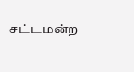சட்டமன்ற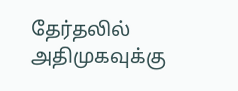தேர்தலில் அதிமுகவுக்கு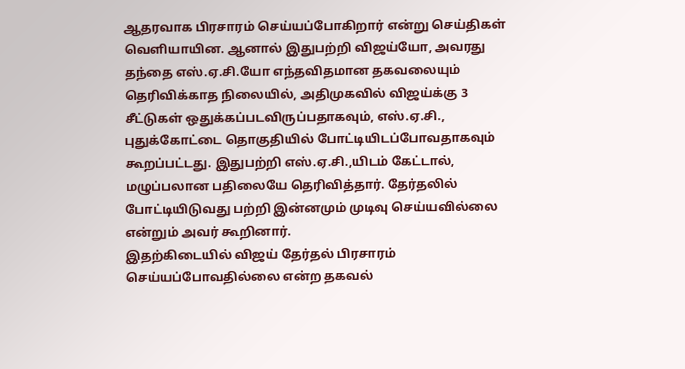ஆதரவாக பிரசாரம் செய்யப்போகிறார் என்று செய்திகள் வெளியாயின. ஆனால் இதுபற்றி விஜய்யோ, அவரது தந்தை எஸ்.ஏ.சி.யோ எந்தவிதமான தகவலையும் தெரிவிக்காத நிலையில், அதிமுகவில் விஜய்க்கு 3 சீட்டுகள் ஒதுக்கப்படவிருப்பதாகவும், எஸ்.ஏ.சி., புதுக்கோட்டை தொகுதியில் போட்டியிடப்போவதாகவும் கூறப்பட்டது. இதுபற்றி எஸ்.ஏ.சி.,யிடம் கேட்டால், மழுப்பலான பதிலையே தெரிவித்தார். தேர்தலில் போட்டியிடுவது பற்றி இன்னமும் முடிவு செய்யவில்லை என்றும் அவர் கூறினார்.
இதற்கிடையில் விஜய் தேர்தல் பிரசாரம் செய்யப்போவதில்லை என்ற தகவல்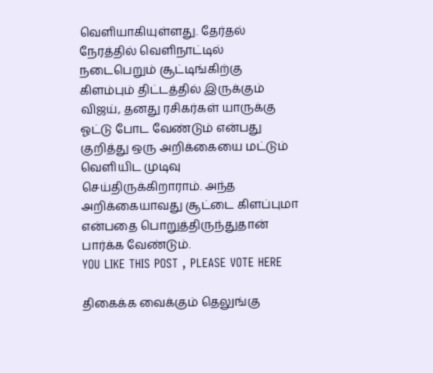வெளியாகியுள்ளது. தேர்தல் நேரத்தில் வெளிநாட்டில் நடைபெறும் சூட்டிங்கிற்கு கிளம்பும் திட்டத்தில் இருக்கும் விஜய், தனது ரசிகர்கள் யாருக்கு ஓட்டு போட வேண்டும் என்பது குறித்து ஒரு அறிக்கையை மட்டும் வெளியிட முடிவு செய்திருக்கிறாராம். அந்த அறிக்கையாவது சூட்டை கிளப்புமா என்பதை பொறுத்திருந்துதான் பார்க்க வேண்டும்.
YOU LIKE THIS POST , PLEASE VOTE HERE

திகைக்க வைக்கும் தெலுங்கு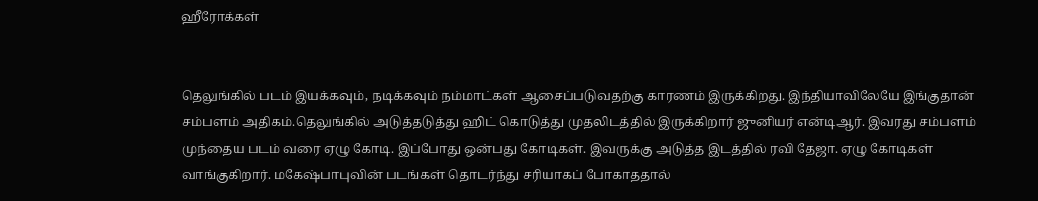ஹீரோக்கள்


தெலுங்கில் படம் இயக்கவும், நடிக்கவும் நம்மாட்கள் ஆசைப்படுவதற்கு காரணம் இருக்கிறது. இந்தியாவிலேயே இங்குதான் சம்பளம் அதிகம்.தெலுங்கில் அடுத்தடுத்து ஹிட் கொடுத்து முதலிடத்தில் இருக்கிறார் ஜுனியர் என்டிஆர். இவரது சம்பளம் முந்தைய படம் வரை ஏழு கோடி. இப்போது ஒன்பது கோடிகள். இவருக்கு அடுத்த இடத்தில் ரவி தேஜா. ஏழு கோடிகள் வாங்குகிறார். மகேஷ்பாபுவின் படங்கள் தொடர்ந்து ச‌ரியாகப் போகாததால்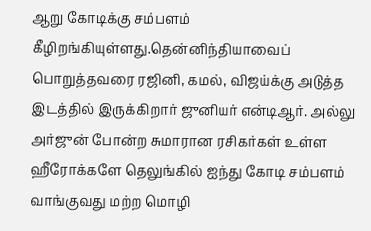ஆறு கோடிக்கு சம்பளம் கீழிறங்கியுள்ளது.தென்னிந்தியாவைப் பொறுத்தவரை ர‌ஜினி, கமல், விஜய்க்கு அடுத்த இடத்தில் இருக்கிறார் ஜுனியர் என்டிஆர். அல்லு அர்ஜுன் போன்ற சுமாரான ரசிகர்கள் உள்ள ஹீரோக்களே தெலுங்கில் ஐந்து கோடி சம்பளம் வாங்குவது மற்ற மொழி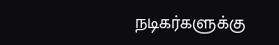நடிகர்களுக்கு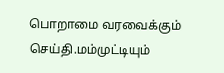பொறாமை வரவைக்கும் செய்தி.மம்முட்டியும்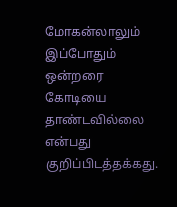மோகன்லாலும் இப்போதும் ஒன்றரை கோடியை தாண்டவில்லை என்பது குறிப்பிடத்தக்கது.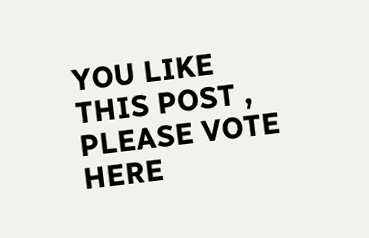YOU LIKE THIS POST , PLEASE VOTE HERE